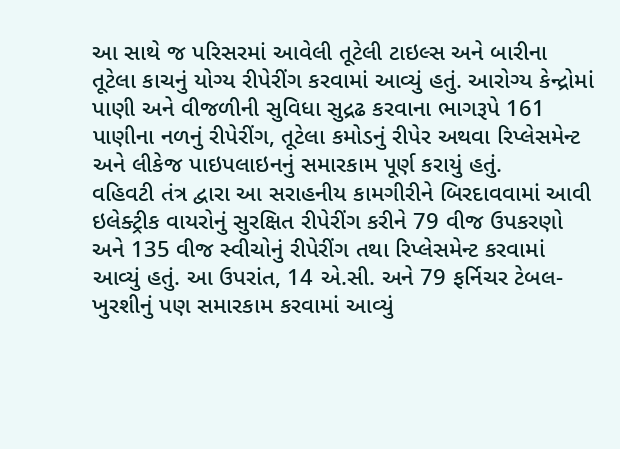આ સાથે જ પરિસરમાં આવેલી તૂટેલી ટાઇલ્સ અને બારીના તૂટેલા કાચનું યોગ્ય રીપેરીંગ કરવામાં આવ્યું હતું. આરોગ્ય કેન્દ્રોમાં પાણી અને વીજળીની સુવિધા સુદ્રઢ કરવાના ભાગરૂપે 161 પાણીના નળનું રીપેરીંગ, તૂટેલા કમોડનું રીપેર અથવા રિપ્લેસમેન્ટ અને લીકેજ પાઇપલાઇનનું સમારકામ પૂર્ણ કરાયું હતું.
વહિવટી તંત્ર દ્વારા આ સરાહનીય કામગીરીને બિરદાવવામાં આવી
ઇલેક્ટ્રીક વાયરોનું સુરક્ષિત રીપેરીંગ કરીને 79 વીજ ઉપકરણો અને 135 વીજ સ્વીચોનું રીપેરીંગ તથા રિપ્લેસમેન્ટ કરવામાં આવ્યું હતું. આ ઉપરાંત, 14 એ.સી. અને 79 ફર્નિચર ટેબલ-ખુરશીનું પણ સમારકામ કરવામાં આવ્યું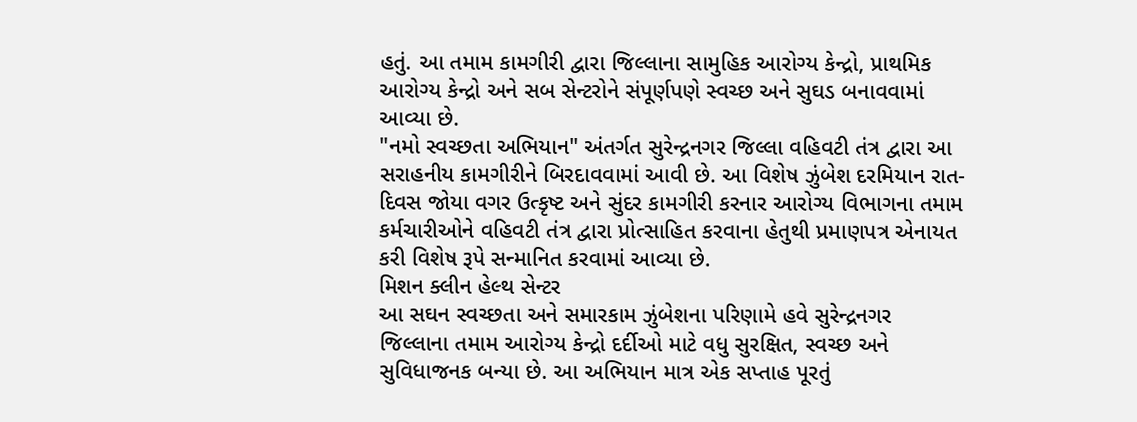હતું. આ તમામ કામગીરી દ્વારા જિલ્લાના સામુહિક આરોગ્ય કેન્દ્રો, પ્રાથમિક આરોગ્ય કેન્દ્રો અને સબ સેન્ટરોને સંપૂર્ણપણે સ્વચ્છ અને સુઘડ બનાવવામાં આવ્યા છે.
"નમો સ્વચ્છતા અભિયાન" અંતર્ગત સુરેન્દ્રનગર જિલ્લા વહિવટી તંત્ર દ્વારા આ સરાહનીય કામગીરીને બિરદાવવામાં આવી છે. આ વિશેષ ઝુંબેશ દરમિયાન રાત-દિવસ જોયા વગર ઉત્કૃષ્ટ અને સુંદર કામગીરી કરનાર આરોગ્ય વિભાગના તમામ કર્મચારીઓને વહિવટી તંત્ર દ્વારા પ્રોત્સાહિત કરવાના હેતુથી પ્રમાણપત્ર એનાયત કરી વિશેષ રૂપે સન્માનિત કરવામાં આવ્યા છે.
મિશન ક્લીન હેલ્થ સેન્ટર
આ સઘન સ્વચ્છતા અને સમારકામ ઝુંબેશના પરિણામે હવે સુરેન્દ્રનગર જિલ્લાના તમામ આરોગ્ય કેન્દ્રો દર્દીઓ માટે વધુ સુરક્ષિત, સ્વચ્છ અને સુવિધાજનક બન્યા છે. આ અભિયાન માત્ર એક સપ્તાહ પૂરતું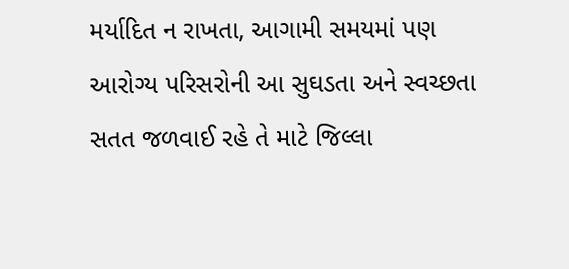મર્યાદિત ન રાખતા, આગામી સમયમાં પણ આરોગ્ય પરિસરોની આ સુઘડતા અને સ્વચ્છતા સતત જળવાઈ રહે તે માટે જિલ્લા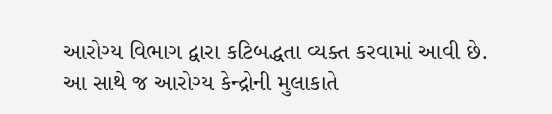આરોગ્ય વિભાગ દ્વારા કટિબદ્ધતા વ્યક્ત કરવામાં આવી છે.
આ સાથે જ આરોગ્ય કેન્દ્રોની મુલાકાતે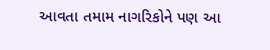આવતા તમામ નાગરિકોને પણ આ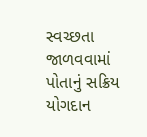સ્વચ્છતા જાળવવામાં પોતાનું સક્રિય યોગદાન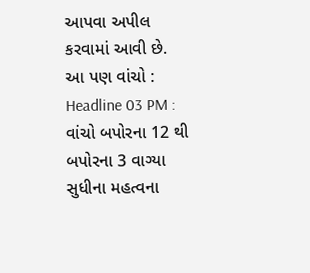આપવા અપીલ કરવામાં આવી છે.
આ પણ વાંચો : Headline 03 PM : વાંચો બપોરના 12 થી બપોરના 3 વાગ્યા સુધીના મહત્વના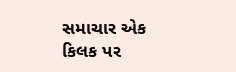સમાચાર એક કિલક પર